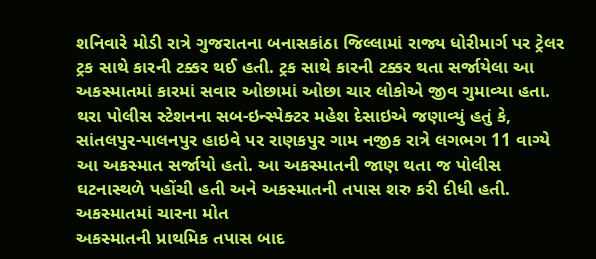શનિવારે મોડી રાત્રે ગુજરાતના બનાસકાંઠા જિલ્લામાં રાજ્ય ધોરીમાર્ગ પર ટ્રેલર ટ્રક સાથે કારની ટક્કર થઈ હતી. ટ્રક સાથે કારની ટક્કર થતા સર્જાયેલા આ અકસ્માતમાં કારમાં સવાર ઓછામાં ઓછા ચાર લોકોએ જીવ ગુમાવ્યા હતા.
થરા પોલીસ સ્ટેશનના સબ-ઇન્સ્પેક્ટર મહેશ દેસાઇએ જણાવ્યું હતું કે, સાંતલપુર-પાલનપુર હાઇવે પર રાણકપુર ગામ નજીક રાત્રે લગભગ 11 વાગ્યે આ અકસ્માત સર્જાયો હતો. આ અકસ્માતની જાણ થતા જ પોલીસ ઘટનાસ્થળે પહોંચી હતી અને અકસ્માતની તપાસ શરુ કરી દીધી હતી.
અકસ્માતમાં ચારના મોત
અકસ્માતની પ્રાથમિક તપાસ બાદ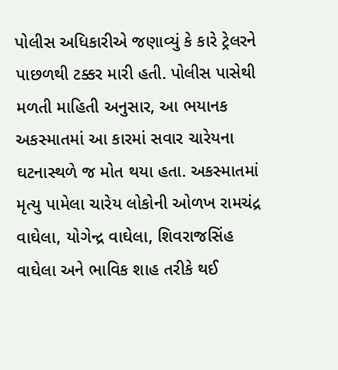પોલીસ અધિકારીએ જણાવ્યું કે કારે ટ્રેલરને પાછળથી ટક્કર મારી હતી. પોલીસ પાસેથી મળતી માહિતી અનુસાર, આ ભયાનક અકસ્માતમાં આ કારમાં સવાર ચારેયના ઘટનાસ્થળે જ મોત થયા હતા. અકસ્માતમાં મૃત્યુ પામેલા ચારેય લોકોની ઓળખ રામચંદ્ર વાઘેલા, યોગેન્દ્ર વાઘેલા, શિવરાજસિંહ વાઘેલા અને ભાવિક શાહ તરીકે થઈ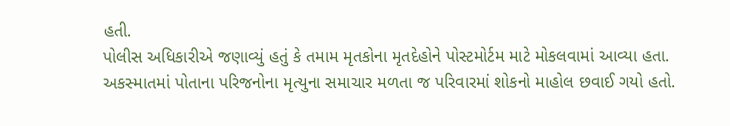હતી.
પોલીસ અધિકારીએ જણાવ્યું હતું કે તમામ મૃતકોના મૃતદેહોને પોસ્ટમોર્ટમ માટે મોકલવામાં આવ્યા હતા. અકસ્માતમાં પોતાના પરિજનોના મૃત્યુના સમાચાર મળતા જ પરિવારમાં શોકનો માહોલ છવાઈ ગયો હતો.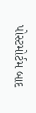પોસ્ટમોર્ટમ બાદ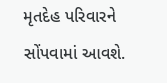મૃતદેહ પરિવારને સોંપવામાં આવશે.